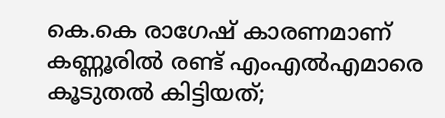കെ.കെ രാഗേഷ് കാരണമാണ് കണ്ണൂരിൽ രണ്ട് എംഎൽഎമാരെ കൂടുതൽ കിട്ടിയത്;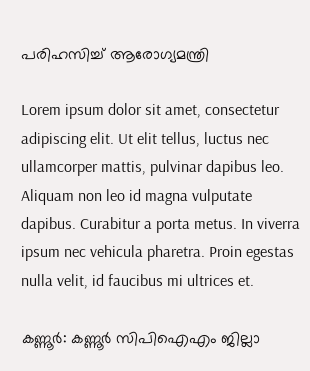പരിഹസിച്ച് ആരോഗ്യമന്ത്രി

Lorem ipsum dolor sit amet, consectetur adipiscing elit. Ut elit tellus, luctus nec ullamcorper mattis, pulvinar dapibus leo. Aliquam non leo id magna vulputate dapibus. Curabitur a porta metus. In viverra ipsum nec vehicula pharetra. Proin egestas nulla velit, id faucibus mi ultrices et.

കണ്ണൂർ: കണ്ണൂ‍ർ സിപിഐഎം ജില്ലാ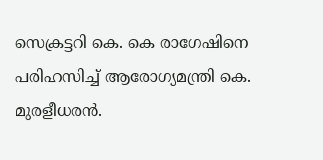സെക്രട്ടറി കെ. കെ രാഗേഷിനെ പരിഹസിച്ച് ആരോഗ്യമന്ത്രി കെ. മുരളീധരൻ.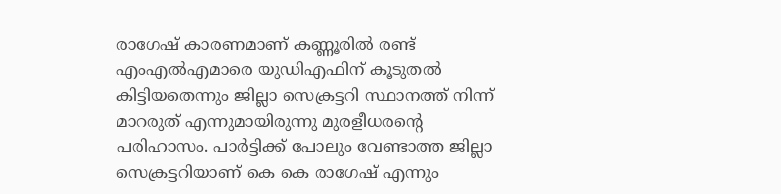രാഗേഷ് കാരണമാണ് കണ്ണൂരിൽ രണ്ട് എംഎൽഎമാരെ യുഡിഎഫിന് കൂടുതൽ കിട്ടിയതെന്നും ജില്ലാ സെക്രട്ടറി സ്ഥാനത്ത് നിന്ന് മാറരുത് എന്നുമായിരുന്നു മുരളീധരൻ്റെ പരിഹാസം. പാർട്ടിക്ക് പോലും വേണ്ടാത്ത ജില്ലാ സെക്രട്ടറിയാണ് കെ കെ രാഗേഷ് എന്നും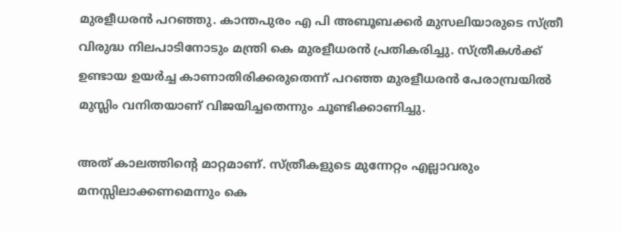മുരളീധരൻ പറഞ്ഞു. കാന്തപുരം എ പി അബൂബക്ക‍‍ർ മുസലിയാരുടെ സ്ത്രീ വിരുദ്ധ നിലപാടിനോടും മന്ത്രി കെ മുരളീധരൻ പ്രതികരിച്ചു. സ്ത്രീകൾക്ക് ഉണ്ടായ ഉയർച്ച കാണാതിരിക്കരുതെന്ന് പറഞ്ഞ മുരളീധരൻ പേരാമ്പ്രയിൽ മുസ്ലിം വനിതയാണ് വിജയിച്ചതെന്നും ചൂണ്ടിക്കാണിച്ചു.

അത് കാലത്തിൻ്റെ മാറ്റമാണ്. സ്ത്രീകളുടെ മുന്നേറ്റം എല്ലാവരും മനസ്സിലാക്കണമെന്നും കെ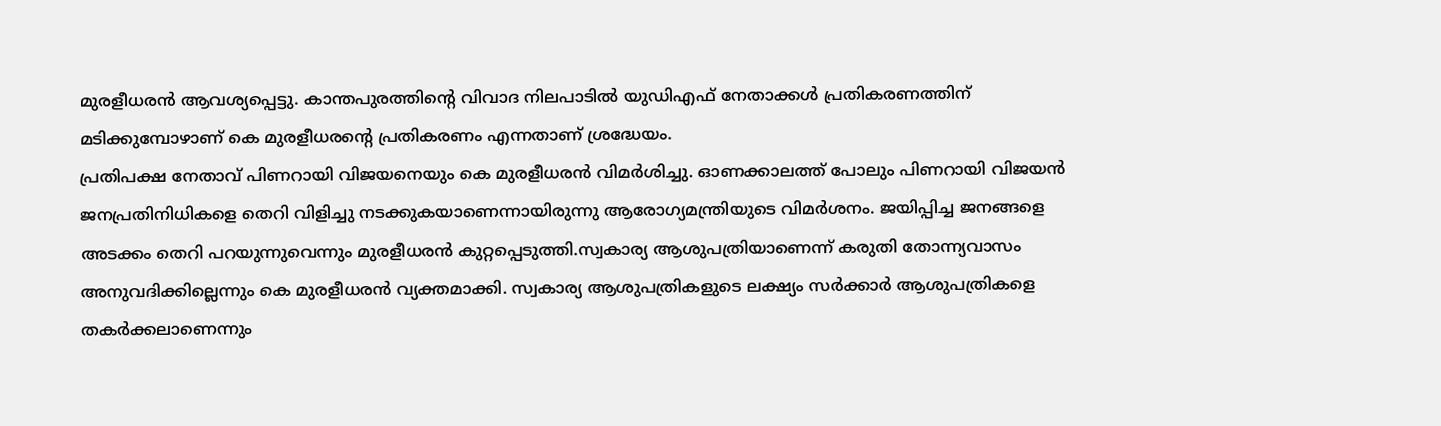മുരളീധരൻ ആവശ്യപ്പെട്ടു. കാന്തപുരത്തിൻ്റെ വിവാദ നിലപാടിൽ യുഡിഎഫ് നേതാക്കൾ പ്രതികരണത്തിന് മടിക്കുമ്പോഴാണ് കെ മുരളീധരൻ്റെ പ്രതികരണം എന്നതാണ് ശ്രദ്ധേയം.
പ്രതിപക്ഷ നേതാവ് പിണറായി വിജയനെയും കെ മുരളീധരൻ വിമർശിച്ചു. ഓണക്കാലത്ത് പോലും പിണറായി വിജയൻ ജനപ്രതിനിധികളെ തെറി വിളിച്ചു നടക്കുകയാണെന്നായിരുന്നു ആരോഗ്യമന്ത്രിയുടെ വിമർശനം. ജയിപ്പിച്ച ജനങ്ങളെ അടക്കം തെറി പറയുന്നുവെന്നും മുരളീധരൻ കുറ്റപ്പെടുത്തി.സ്വകാര്യ ആശുപത്രിയാണെന്ന് കരുതി തോന്ന്യവാസം അനുവദിക്കില്ലെന്നും കെ മുരളീധരൻ വ്യക്തമാക്കി. സ്വകാര്യ ആശുപത്രികളുടെ ലക്ഷ്യം സർക്കാർ ആശുപത്രികളെ തകർക്കലാണെന്നും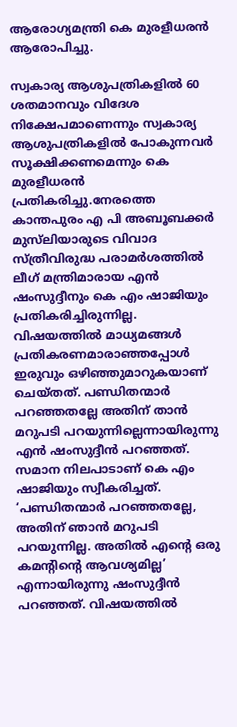ആരോഗ്യമന്ത്രി കെ മുരളീധരൻ ആരോപിച്ചു.

സ്വകാര്യ ആശുപത്രികളിൽ 60 ശതമാനവും വിദേശ നിക്ഷേപമാണെന്നും സ്വകാര്യ ആശുപത്രികളിൽ പോകുന്നവർ സൂക്ഷിക്കണമെന്നും കെ മുരളീധരൻ പ്രതികരിച്ചു.നേരത്തെ കാന്തപുരം എ പി അബൂബക്കര്‍ മുസ്‌ലിയാരുടെ വിവാദ സ്ത്രീവിരുദ്ധ പരാമര്‍ശത്തില്‍ ലീഗ് മന്ത്രിമാരായ എന്‍ ഷംസുദ്ദീനും കെ എം ഷാജിയും പ്രതികരിച്ചിരുന്നില്ല. വിഷയത്തില്‍ മാധ്യമങ്ങൾ പ്രതികരണമാരാഞ്ഞപ്പോള്‍ ഇരുവും ഒഴിഞ്ഞുമാറുകയാണ് ചെയ്തത്. പണ്ഡിതന്മാര്‍ പറഞ്ഞതല്ലേ അതിന് താന്‍ മറുപടി പറയുന്നില്ലെന്നായിരുന്നു എന്‍ ഷംസുദ്ദീന്‍ പറഞ്ഞത്. സമാന നിലപാടാണ് കെ എം ഷാജിയും സ്വീകരിച്ചത്. ‘പണ്ഡിതന്മാര്‍ പറഞ്ഞതല്ലേ, അതിന് ഞാന്‍ മറുപടി പറയുന്നില്ല. അതില്‍ എന്റെ ഒരു കമന്റിന്റെ ആവശ്യമില്ല’ എന്നായിരുന്നു ഷംസുദ്ദീന്‍ പറഞ്ഞത്. വിഷയത്തില്‍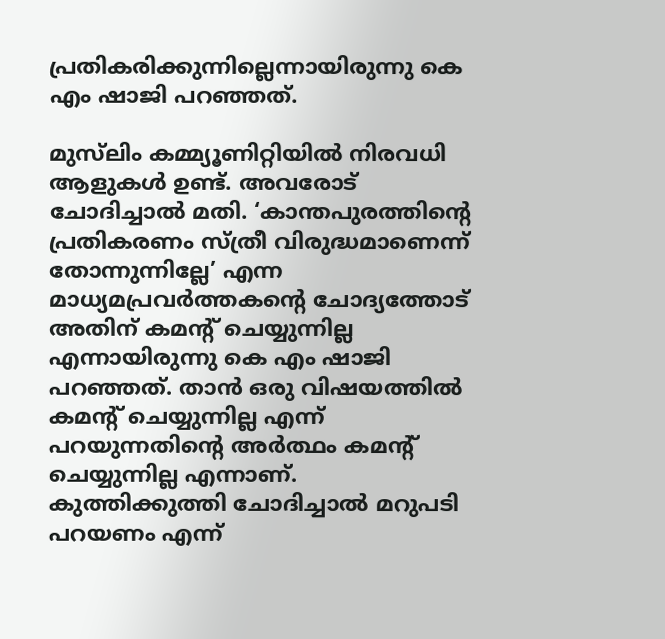പ്രതികരിക്കുന്നില്ലെന്നായിരുന്നു കെ എം ഷാജി പറഞ്ഞത്.

മുസ്‌ലിം കമ്മ്യൂണിറ്റിയില്‍ നിരവധി ആളുകള്‍ ഉണ്ട്. അവരോട് ചോദിച്ചാല്‍ മതി. ‘കാന്തപുരത്തിന്റെ പ്രതികരണം സ്ത്രീ വിരുദ്ധമാണെന്ന് തോന്നുന്നില്ലേ’ എന്ന മാധ്യമപ്രവര്‍ത്തകന്റെ ചോദ്യത്തോട് അതിന് കമന്റ് ചെയ്യുന്നില്ല എന്നായിരുന്നു കെ എം ഷാജി പറഞ്ഞത്. താന്‍ ഒരു വിഷയത്തില്‍ കമന്റ് ചെയ്യുന്നില്ല എന്ന് പറയുന്നതിന്റെ അര്‍ത്ഥം കമന്റ് ചെയ്യുന്നില്ല എന്നാണ്. കുത്തിക്കുത്തി ചോദിച്ചാല്‍ മറുപടി പറയണം എന്ന്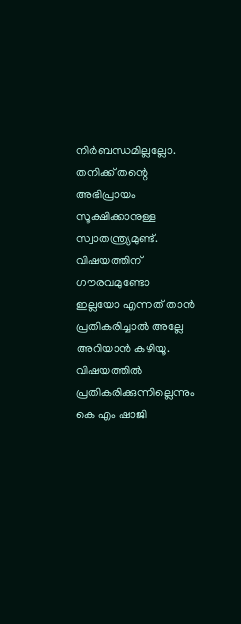നിര്‍ബന്ധമില്ലല്ലോ. തനിക്ക് തന്റെ അഭിപ്രായം സൂക്ഷിക്കാനുള്ള സ്വാതന്ത്ര്യമുണ്ട്. വിഷയത്തിന് ഗൗരവമുണ്ടോ ഇല്ലയോ എന്നത് താന്‍ പ്രതികരിച്ചാല്‍ അല്ലേ അറിയാന്‍ കഴിയൂ. വിഷയത്തില്‍ പ്രതികരിക്കുന്നില്ലെന്നും കെ എം ഷാജി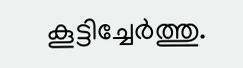കൂട്ടിച്ചേര്‍ത്തു.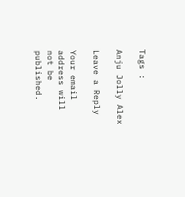Tags :

Anju Jolly Alex

Leave a Reply

Your email address will not be published.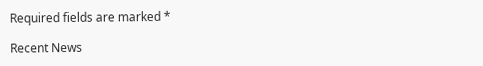Required fields are marked *

Recent News